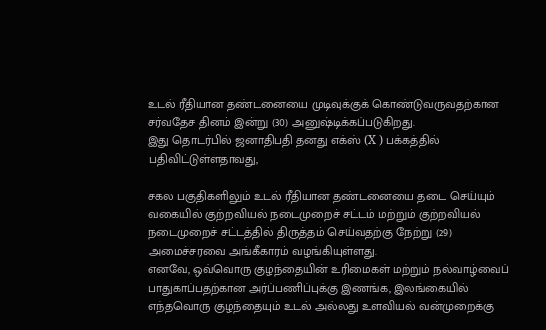உடல் ரீதியான தண்டனையை முடிவுக்குக் கொண்டுவருவதற்கான சர்வதேச தினம் இன்று (30) அனுஷ்டிக்கப்படுகிறது.
இது தொடர்பில் ஜனாதிபதி தனது எக்ஸ் (X ) பக்கத்தில் பதிவிட்டுள்ளதாவது,

சகல பகுதிகளிலும் உடல் ரீதியான தண்டனையை தடை செய்யும் வகையில் குற்றவியல் நடைமுறைச் சட்டம் மற்றும் குற்றவியல் நடைமுறைச் சட்டத்தில் திருத்தம் செய்வதற்கு நேற்று (29) அமைச்சரவை அங்கீகாரம் வழங்கியுள்ளது.
எனவே, ஒவ்வொரு குழந்தையின் உரிமைகள் மற்றும் நல்வாழ்வைப் பாதுகாப்பதற்கான அர்ப்பணிப்புக்கு இணங்க, இலங்கையில் எந்தவொரு குழந்தையும் உடல் அல்லது உளவியல் வன்முறைக்கு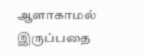ஆளாகாமல் இருப்பதை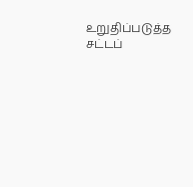உறுதிப்படுத்த சட்டப்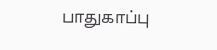பாதுகாப்பு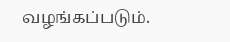வழங்கப்படும்.